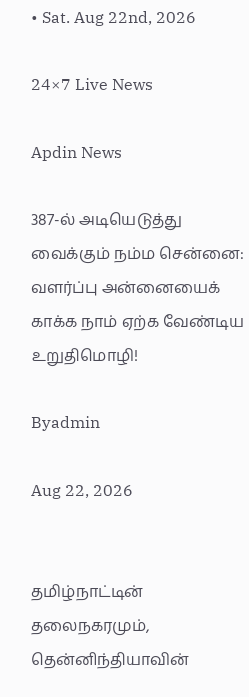• Sat. Aug 22nd, 2026

24×7 Live News

Apdin News

387-ல் அடியெடுத்து வைக்கும் நம்ம சென்னை: வளர்ப்பு அன்னையைக் காக்க நாம் ஏற்க வேண்டிய உறுதிமொழி!

Byadmin

Aug 22, 2026


தமிழ்நாட்டின் தலைநகரமும், தென்னிந்தியாவின்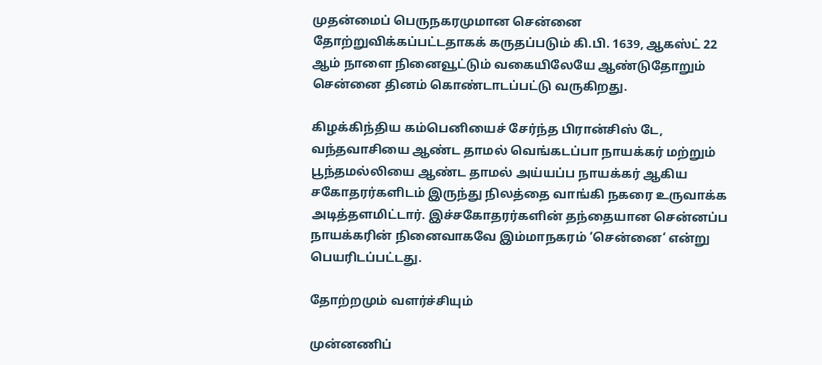முதன்மைப் பெருநகரமுமான சென்னை தோற்றுவிக்கப்பட்டதாகக் கருதப்படும் கி.பி. 1639, ஆகஸ்ட் 22 ஆம் நாளை நினைவூட்டும் வகையிலேயே ஆண்டுதோறும் சென்னை தினம் கொண்டாடப்பட்டு வருகிறது.

கிழக்கிந்திய கம்பெனியைச் சேர்ந்த பிரான்சிஸ் டே, வந்தவாசியை ஆண்ட தாமல் வெங்கடப்பா நாயக்கர் மற்றும் பூந்தமல்லியை ஆண்ட தாமல் அய்யப்ப நாயக்கர் ஆகிய சகோதரர்களிடம் இருந்து நிலத்தை வாங்கி நகரை உருவாக்க அடித்தளமிட்டார். இச்சகோதரர்களின் தந்தையான சென்னப்ப நாயக்கரின் நினைவாகவே இம்மாநகரம் ‘சென்னை‘ என்று பெயரிடப்பட்டது.

தோற்றமும் வளர்ச்சியும்

முன்னணிப்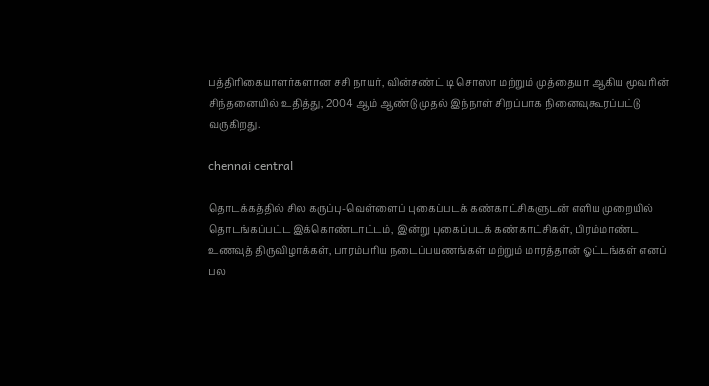பத்திரிகையாளர்களான சசி நாயர், வின்சண்ட் டி சொஸா மற்றும் முத்தையா ஆகிய மூவரின் சிந்தனையில் உதித்து, 2004 ஆம் ஆண்டு முதல் இந்நாள் சிறப்பாக நினைவுகூரப்பட்டு வருகிறது.

chennai central

தொடக்கத்தில் சில கருப்பு-வெள்ளைப் புகைப்படக் கண்காட்சிகளுடன் எளிய முறையில் தொடங்கப்பட்ட இக்கொண்டாட்டம், இன்று புகைப்படக் கண்காட்சிகள், பிரம்மாண்ட உணவுத் திருவிழாக்கள், பாரம்பரிய நடைப்பயணங்கள் மற்றும் மாரத்தான் ஓட்டங்கள் எனப் பல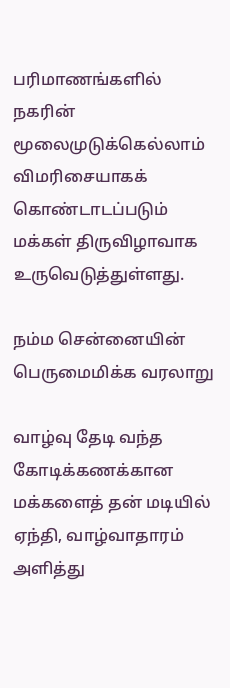பரிமாணங்களில் நகரின் மூலைமுடுக்கெல்லாம் விமரிசையாகக் கொண்டாடப்படும் மக்கள் திருவிழாவாக உருவெடுத்துள்ளது.

நம்ம சென்னையின் பெருமைமிக்க வரலாறு

வாழ்வு தேடி வந்த கோடிக்கணக்கான மக்களைத் தன் மடியில் ஏந்தி, வாழ்வாதாரம் அளித்து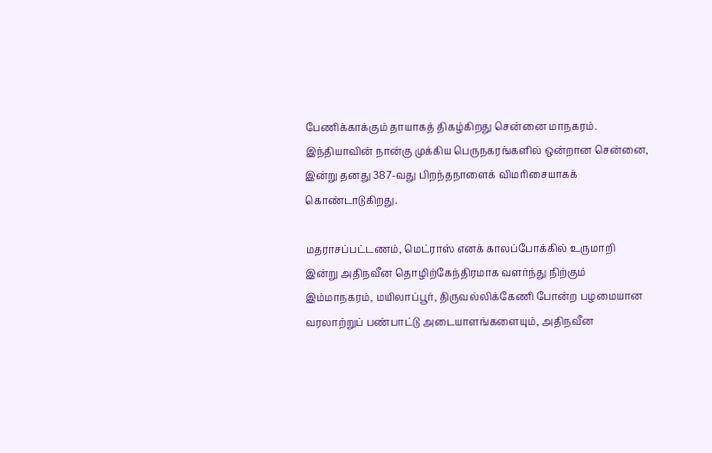பேணிக்காக்கும் தாயாகத் திகழ்கிறது சென்னை மாநகரம். இந்தியாவின் நான்கு முக்கிய பெருநகரங்களில் ஒன்றான சென்னை, இன்று தனது 387-வது பிறந்தநாளைக் விமரிசையாகக் கொண்டாடுகிறது.

மதராசப்பட்டணம், மெட்ராஸ் எனக் காலப்போக்கில் உருமாறி இன்று அதிநவீன தொழிற்கேந்திரமாக வளர்ந்து நிற்கும் இம்மாநகரம், மயிலாப்பூர், திருவல்லிக்கேணி போன்ற பழமையான வரலாற்றுப் பண்பாட்டு அடையாளங்களையும், அதிநவீன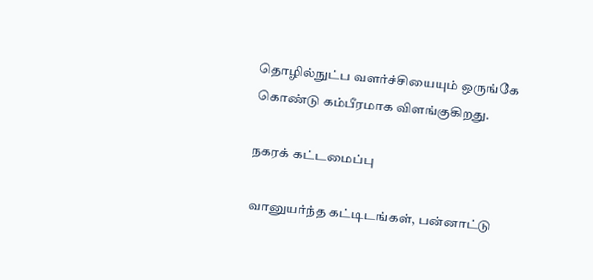தொழில்நுட்ப வளர்ச்சியையும் ஒருங்கே கொண்டு கம்பீரமாக விளங்குகிறது.

நகரக் கட்டமைப்பு

வானுயர்ந்த கட்டிடங்கள், பன்னாட்டு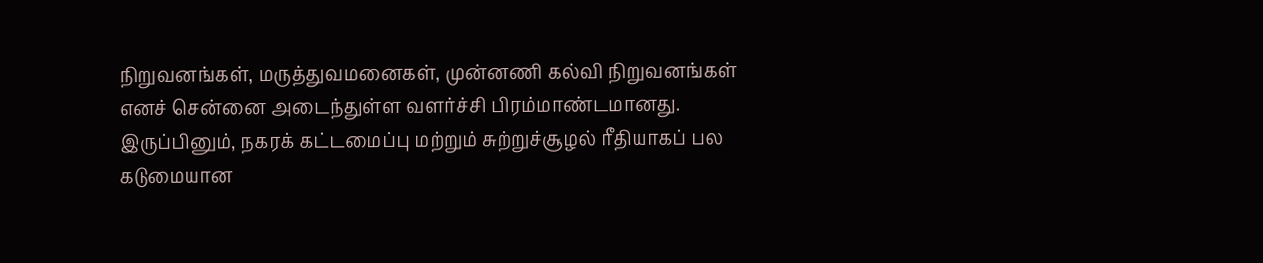நிறுவனங்கள், மருத்துவமனைகள், முன்னணி கல்வி நிறுவனங்கள் எனச் சென்னை அடைந்துள்ள வளர்ச்சி பிரம்மாண்டமானது. இருப்பினும், நகரக் கட்டமைப்பு மற்றும் சுற்றுச்சூழல் ரீதியாகப் பல கடுமையான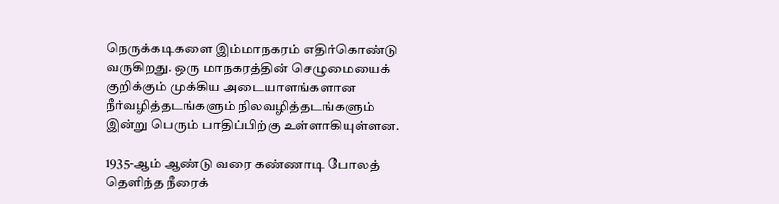நெருக்கடிகளை இம்மாநகரம் எதிர்கொண்டு வருகிறது. ஒரு மாநகரத்தின் செழுமையைக் குறிக்கும் முக்கிய அடையாளங்களான நீர்வழித்தடங்களும் நிலவழித்தடங்களும் இன்று பெரும் பாதிப்பிற்கு உள்ளாகியுள்ளன.

1935-ஆம் ஆண்டு வரை கண்ணாடி போலத் தெளிந்த நீரைக்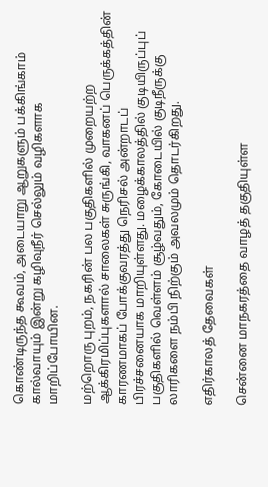கொண்டிருந்த கூவம், அடையாறு ஆறுகளும் பக்கிங்காம் கால்வாயும் இன்று கழிவுநீர் செல்லும் வழிகளாக மாறிப்போயின.

மற்றொரு புறம், நகரின் பல பகுதிகளில் முறையற்ற ஆக்கிரமிப்புகளால் சாலைகள் சுருங்கி, வாகனப் பெருக்கத்தின் காரணமாகப் போக்குவரத்து நெரிசல் அன்றாடப் பிரச்சனையாக மாறியுள்ளது. மழைக்காலத்தில் குடியிருப்புப் பகுதிகளில் வெள்ளம் சூழ்வதும், கோடையில் குடிநீருக்கு லாரிகளை நம்பி நிற்கும் அவலமும் தொடர்கிறது.

எதிர்காலத் தேவைகள்

சென்னை மாநகரத்தை வாழத் தகுதியுள்ள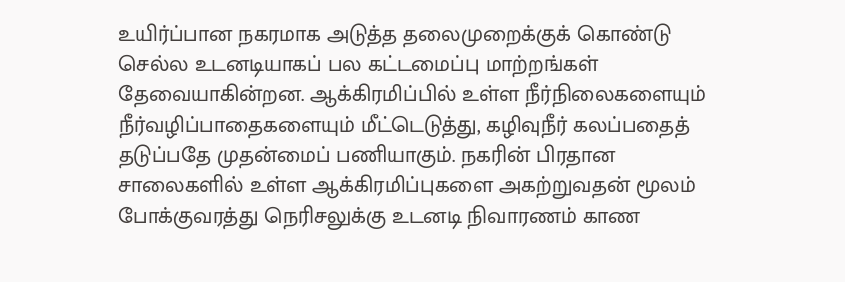உயிர்ப்பான நகரமாக அடுத்த தலைமுறைக்குக் கொண்டு செல்ல உடனடியாகப் பல கட்டமைப்பு மாற்றங்கள் தேவையாகின்றன. ஆக்கிரமிப்பில் உள்ள நீர்நிலைகளையும் நீர்வழிப்பாதைகளையும் மீட்டெடுத்து, கழிவுநீர் கலப்பதைத் தடுப்பதே முதன்மைப் பணியாகும். நகரின் பிரதான சாலைகளில் உள்ள ஆக்கிரமிப்புகளை அகற்றுவதன் மூலம் போக்குவரத்து நெரிசலுக்கு உடனடி நிவாரணம் காண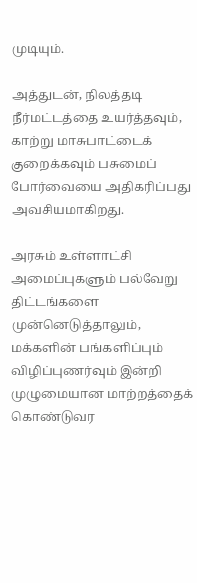முடியும்.

அத்துடன், நிலத்தடி நீர்மட்டத்தை உயர்த்தவும், காற்று மாசுபாட்டைக் குறைக்கவும் பசுமைப் போர்வையை அதிகரிப்பது அவசியமாகிறது.

அரசும் உள்ளாட்சி அமைப்புகளும் பல்வேறு திட்டங்களை முன்னெடுத்தாலும், மக்களின் பங்களிப்பும் விழிப்புணர்வும் இன்றி முழுமையான மாற்றத்தைக் கொண்டுவர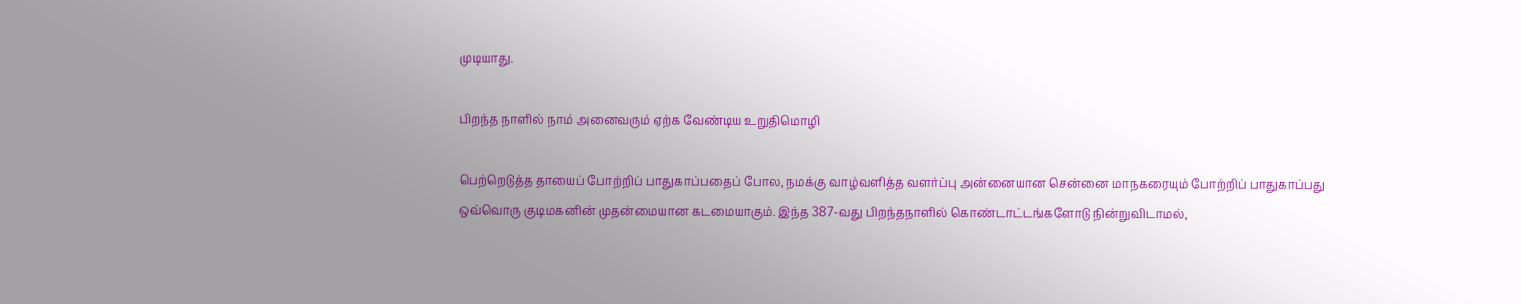முடியாது.

பிறந்த நாளில் நாம் அனைவரும் ஏற்க வேண்டிய உறுதிமொழி

பெற்றெடுத்த தாயைப் போற்றிப் பாதுகாப்பதைப் போல, நமக்கு வாழ்வளித்த வளர்ப்பு அன்னையான சென்னை மாநகரையும் போற்றிப் பாதுகாப்பது ஒவ்வொரு குடிமகனின் முதன்மையான கடமையாகும். இந்த 387-வது பிறந்தநாளில் கொண்டாட்டங்களோடு நின்றுவிடாமல்,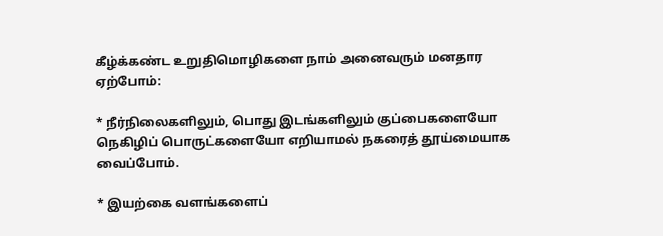கீழ்க்கண்ட உறுதிமொழிகளை நாம் அனைவரும் மனதார ஏற்போம்:

* நீர்நிலைகளிலும், பொது இடங்களிலும் குப்பைகளையோ நெகிழிப் பொருட்களையோ எறியாமல் நகரைத் தூய்மையாக வைப்போம்.

* இயற்கை வளங்களைப்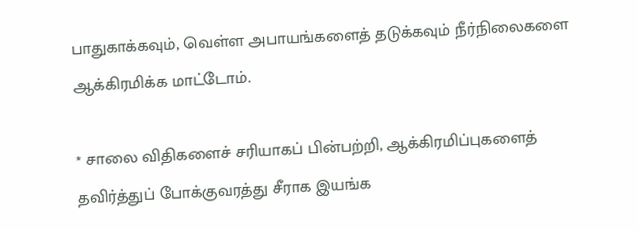பாதுகாக்கவும், வெள்ள அபாயங்களைத் தடுக்கவும் நீர்நிலைகளை ஆக்கிரமிக்க மாட்டோம்.

* சாலை விதிகளைச் சரியாகப் பின்பற்றி, ஆக்கிரமிப்புகளைத் தவிர்த்துப் போக்குவரத்து சீராக இயங்க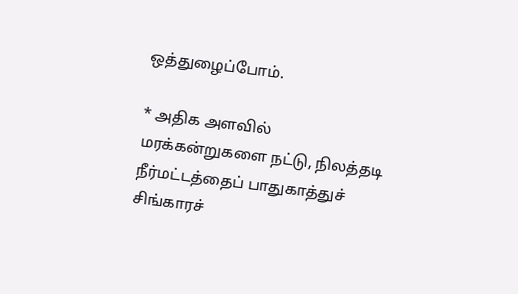ஒத்துழைப்போம்.

* அதிக அளவில் மரக்கன்றுகளை நட்டு, நிலத்தடி நீர்மட்டத்தைப் பாதுகாத்துச் சிங்காரச்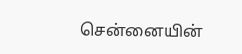சென்னையின்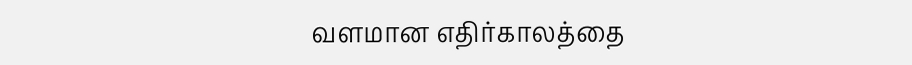வளமான எதிர்காலத்தை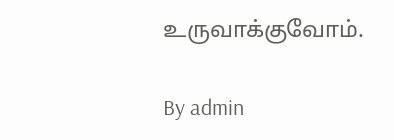உருவாக்குவோம்.

By admin